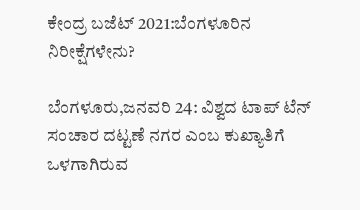ಕೇಂದ್ರ ಬಜೆಟ್ 2021:ಬೆಂಗಳೂರಿನ ನಿರೀಕ್ಷೆಗಳೇನು?

ಬೆಂಗಳೂರು,ಜನವರಿ 24: ವಿಶ್ವದ ಟಾಪ್ ಟೆನ್ ಸಂಚಾರ ದಟ್ಟಣೆ ನಗರ ಎಂಬ ಕುಖ್ಯಾತಿಗೆ ಒಳಗಾಗಿರುವ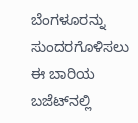ಬೆಂಗಳೂರನ್ನು ಸುಂದರಗೊಳಿಸಲು ಈ ಬಾರಿಯ ಬಜೆಟ್‌ನಲ್ಲಿ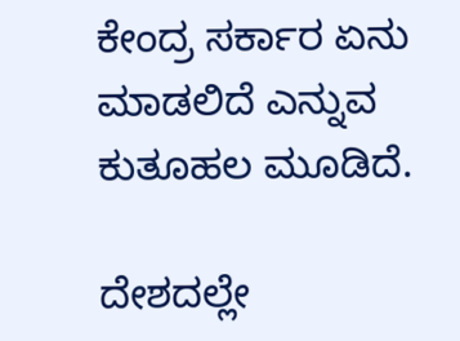ಕೇಂದ್ರ ಸರ್ಕಾರ ಏನು ಮಾಡಲಿದೆ ಎನ್ನುವ ಕುತೂಹಲ ಮೂಡಿದೆ.

ದೇಶದಲ್ಲೇ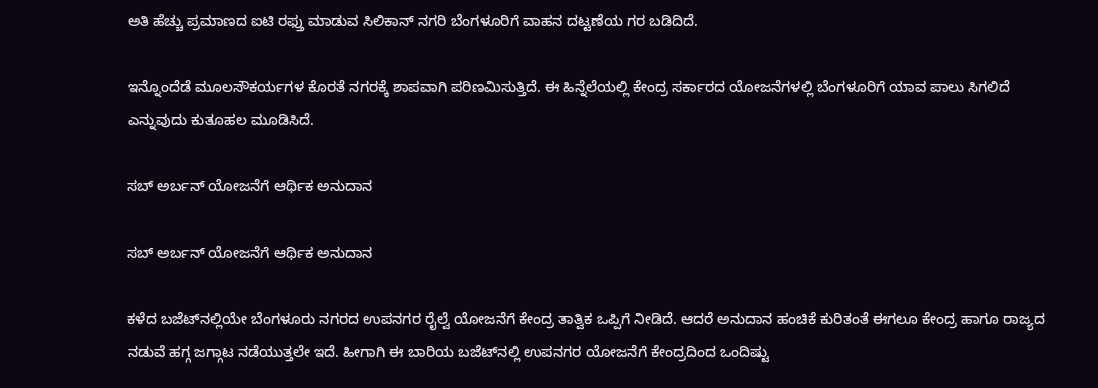ಅತಿ ಹೆಚ್ಚು ಪ್ರಮಾಣದ ಐಟಿ ರಫ್ತು ಮಾಡುವ ಸಿಲಿಕಾನ್ ನಗರಿ ಬೆಂಗಳೂರಿಗೆ ವಾಹನ ದಟ್ಟಣೆಯ ಗರ ಬಡಿದಿದೆ.

ಇನ್ನೊಂದೆಡೆ ಮೂಲಸೌಕರ್ಯಗಳ ಕೊರತೆ ನಗರಕ್ಕೆ ಶಾಪವಾಗಿ ಪರಿಣಮಿಸುತ್ತಿದೆ. ಈ ಹಿನ್ನೆಲೆಯಲ್ಲಿ ಕೇಂದ್ರ ಸರ್ಕಾರದ ಯೋಜನೆಗಳಲ್ಲಿ ಬೆಂಗಳೂರಿಗೆ ಯಾವ ಪಾಲು ಸಿಗಲಿದೆ ಎನ್ನುವುದು ಕುತೂಹಲ ಮೂಡಿಸಿದೆ.

ಸಬ್ ಅರ್ಬನ್ ಯೋಜನೆಗೆ ಆರ್ಥಿಕ ಅನುದಾನ

ಸಬ್ ಅರ್ಬನ್ ಯೋಜನೆಗೆ ಆರ್ಥಿಕ ಅನುದಾನ

ಕಳೆದ ಬಜೆಟ್‌ನಲ್ಲಿಯೇ ಬೆಂಗಳೂರು ನಗರದ ಉಪನಗರ ರೈಲ್ವೆ ಯೋಜನೆಗೆ ಕೇಂದ್ರ ತಾತ್ವಿಕ ಒಪ್ಪಿಗೆ ನೀಡಿದೆ. ಆದರೆ ಅನುದಾನ ಹಂಚಿಕೆ ಕುರಿತಂತೆ ಈಗಲೂ ಕೇಂದ್ರ ಹಾಗೂ ರಾಜ್ಯದ ನಡುವೆ ಹಗ್ಗ ಜಗ್ಗಾಟ ನಡೆಯುತ್ತಲೇ ಇದೆ. ಹೀಗಾಗಿ ಈ ಬಾರಿಯ ಬಜೆಟ್‌ನಲ್ಲಿ ಉಪನಗರ ಯೋಜನೆಗೆ ಕೇಂದ್ರದಿಂದ ಒಂದಿಷ್ಟು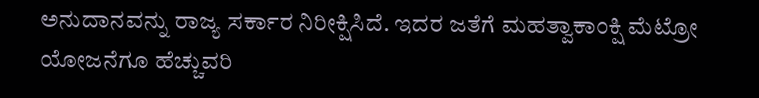ಅನುದಾನವನ್ನು ರಾಜ್ಯ ಸರ್ಕಾರ ನಿರೀಕ್ಷಿಸಿದೆ. ಇದರ ಜತೆಗೆ ಮಹತ್ವಾಕಾಂಕ್ಷಿ ಮೆಟ್ರೋ ಯೋಜನೆಗೂ ಹೆಚ್ಚುವರಿ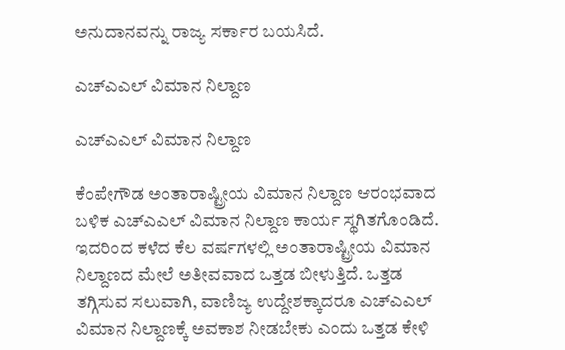ಅನುದಾನವನ್ನು ರಾಜ್ಯ ಸರ್ಕಾರ ಬಯಸಿದೆ.

ಎಚ್‌ಎಎಲ್ ವಿಮಾನ ನಿಲ್ದಾಣ

ಎಚ್‌ಎಎಲ್ ವಿಮಾನ ನಿಲ್ದಾಣ

ಕೆಂಪೇಗೌಡ ಅಂತಾರಾಷ್ಟ್ರೀಯ ವಿಮಾನ ನಿಲ್ದಾಣ ಆರಂಭವಾದ ಬಳಿಕ ಎಚ್‌ಎಎಲ್‌ ವಿಮಾನ ನಿಲ್ದಾಣ ಕಾರ್ಯ ಸ್ಥಗಿತಗೊಂಡಿದೆ. ಇದರಿಂದ ಕಳೆದ ಕೆಲ ವರ್ಷಗಳಲ್ಲಿ ಅಂತಾರಾಷ್ಟ್ರೀಯ ವಿಮಾನ ನಿಲ್ದಾಣದ ಮೇಲೆ ಅತೀವವಾದ ಒತ್ತಡ ಬೀಳುತ್ತಿದೆ. ಒತ್ತಡ ತಗ್ಗಿಸುವ ಸಲುವಾಗಿ, ವಾಣಿಜ್ಯ ಉದ್ದೇಶಕ್ಕಾದರೂ ಎಚ್‌ಎಎಲ್ ವಿಮಾನ ನಿಲ್ದಾಣಕ್ಕೆ ಅವಕಾಶ ನೀಡಬೇಕು ಎಂದು ಒತ್ತಡ ಕೇಳಿ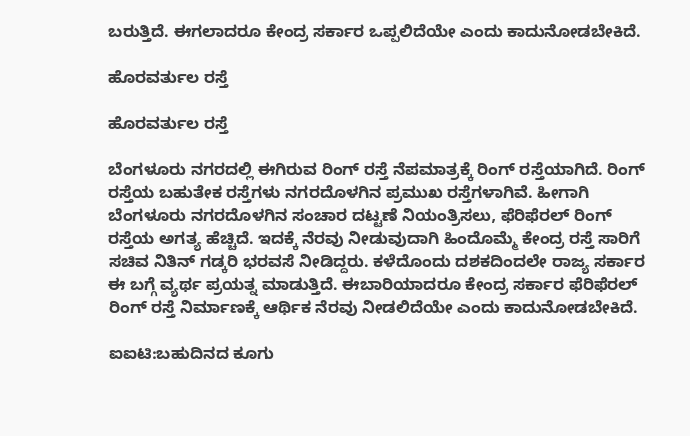ಬರುತ್ತಿದೆ. ಈಗಲಾದರೂ ಕೇಂದ್ರ ಸರ್ಕಾರ ಒಪ್ಪಲಿದೆಯೇ ಎಂದು ಕಾದುನೋಡಬೇಕಿದೆ.

ಹೊರವರ್ತುಲ ರಸ್ತೆ

ಹೊರವರ್ತುಲ ರಸ್ತೆ

ಬೆಂಗಳೂರು ನಗರದಲ್ಲಿ ಈಗಿರುವ ರಿಂಗ್ ರಸ್ತೆ ನೆಪಮಾತ್ರಕ್ಕೆ ರಿಂಗ್ ರಸ್ತೆಯಾಗಿದೆ. ರಿಂಗ್ ರಸ್ತೆಯ ಬಹುತೇಕ ರಸ್ತೆಗಳು ನಗರದೊಳಗಿನ ಪ್ರಮುಖ ರಸ್ತೆಗಳಾಗಿವೆ. ಹೀಗಾಗಿ ಬೆಂಗಳೂರು ನಗರದೊಳಗಿನ ಸಂಚಾರ ದಟ್ಟಣೆ ನಿಯಂತ್ರಿಸಲು, ಫೆರಿಫೆರಲ್ ರಿಂಗ್ ರಸ್ತೆಯ ಅಗತ್ಯ ಹೆಚ್ಚಿದೆ. ಇದಕ್ಕೆ ನೆರವು ನೀಡುವುದಾಗಿ ಹಿಂದೊಮ್ಮೆ ಕೇಂದ್ರ ರಸ್ತೆ ಸಾರಿಗೆ ಸಚಿವ ನಿತಿನ್ ಗಡ್ಕರಿ ಭರವಸೆ ನೀಡಿದ್ದರು. ಕಳೆದೊಂದು ದಶಕದಿಂದಲೇ ರಾಜ್ಯ ಸರ್ಕಾರ ಈ ಬಗ್ಗೆ ವ್ಯರ್ಥ ಪ್ರಯತ್ನ ಮಾಡುತ್ತಿದೆ. ಈಬಾರಿಯಾದರೂ ಕೇಂದ್ರ ಸರ್ಕಾರ ಫೆರಿಫೆರಲ್ ರಿಂಗ್ ರಸ್ತೆ ನಿರ್ಮಾಣಕ್ಕೆ ಆರ್ಥಿಕ ನೆರವು ನೀಡಲಿದೆಯೇ ಎಂದು ಕಾದುನೋಡಬೇಕಿದೆ.

ಐಐಟಿ:ಬಹುದಿನದ ಕೂಗು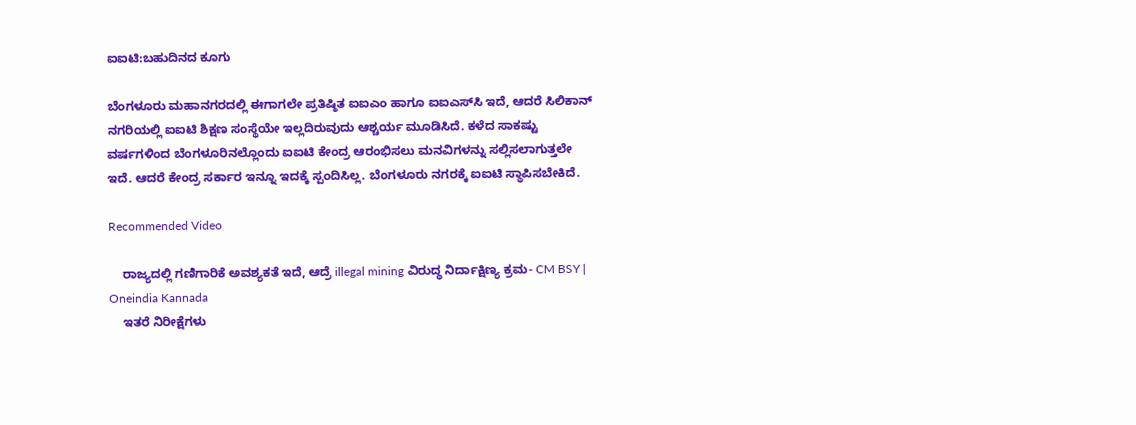ಐಐಟಿ:ಬಹುದಿನದ ಕೂಗು

ಬೆಂಗಳೂರು ಮಹಾನಗರದಲ್ಲಿ ಈಗಾಗಲೇ ಪ್ರತಿಷ್ಠಿತ ಐಐಎಂ ಹಾಗೂ ಐಐಎಸ್‌ಸಿ ಇದೆ, ಆದರೆ ಸಿಲಿಕಾನ್ ನಗರಿಯಲ್ಲಿ ಐಐಟಿ ಶಿಕ್ಷಣ ಸಂಸ್ಥೆಯೇ ಇಲ್ಲದಿರುವುದು ಆಶ್ಚರ್ಯ ಮೂಡಿಸಿದೆ. ಕಳೆದ ಸಾಕಷ್ಟು ವರ್ಷಗಳಿಂದ ಬೆಂಗಳೂರಿನಲ್ಲೊಂದು ಐಐಟಿ ಕೇಂದ್ರ ಆರಂಭಿಸಲು ಮನವಿಗಳನ್ನು ಸಲ್ಲಿಸಲಾಗುತ್ತಲೇ ಇದೆ. ಆದರೆ ಕೇಂದ್ರ ಸರ್ಕಾರ ಇನ್ನೂ ಇದಕ್ಕೆ ಸ್ಪಂದಿಸಿಲ್ಲ. ಬೆಂಗಳೂರು ನಗರಕ್ಕೆ ಐಐಟಿ ಸ್ಥಾಪಿಸಬೇಕಿದೆ.

Recommended Video

    ರಾಜ್ಯದಲ್ಲಿ ಗಣಿಗಾರಿಕೆ ಅವಶ್ಯಕತೆ ಇದೆ, ಆದ್ರೆ illegal mining ವಿರುದ್ಧ ನಿರ್ದಾಕ್ಷಿಣ್ಯ ಕ್ರಮ- CM BSY | Oneindia Kannada
    ಇತರೆ ನಿರೀಕ್ಷೆಗಳು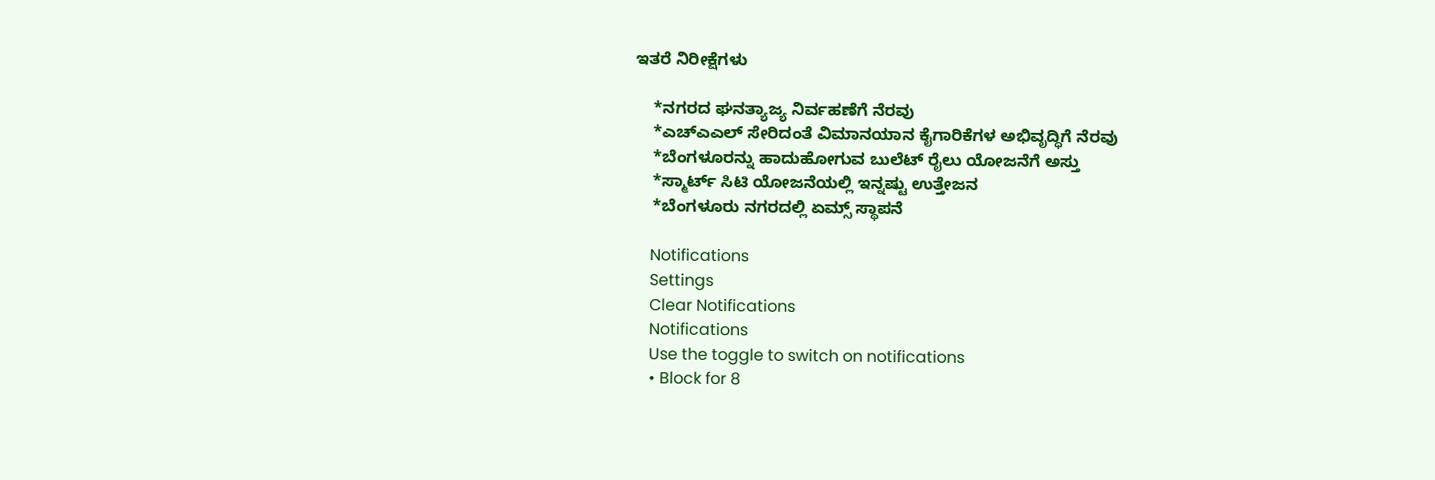ಇತರೆ ನಿರೀಕ್ಷೆಗಳು

    *ನಗರದ ಘನತ್ಯಾಜ್ಯ ನಿರ್ವಹಣೆಗೆ ನೆರವು
    *ಎಚ್‌ಎಎಲ್ ಸೇರಿದಂತೆ ವಿಮಾನಯಾನ ಕೈಗಾರಿಕೆಗಳ ಅಭಿವೃದ್ಧಿಗೆ ನೆರವು
    *ಬೆಂಗಳೂರನ್ನು ಹಾದುಹೋಗುವ ಬುಲೆಟ್ ರೈಲು ಯೋಜನೆಗೆ ಅಸ್ತು
    *ಸ್ಮಾರ್ಟ್ ಸಿಟಿ ಯೋಜನೆಯಲ್ಲಿ ಇನ್ನಷ್ಟು ಉತ್ತೇಜನ
    *ಬೆಂಗಳೂರು ನಗರದಲ್ಲಿ ಏಮ್ಸ್ ಸ್ಥಾಪನೆ

    Notifications
    Settings
    Clear Notifications
    Notifications
    Use the toggle to switch on notifications
    • Block for 8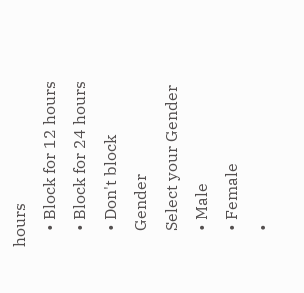hours
    • Block for 12 hours
    • Block for 24 hours
    • Don't block
    Gender
    Select your Gender
    • Male
    • Female
    •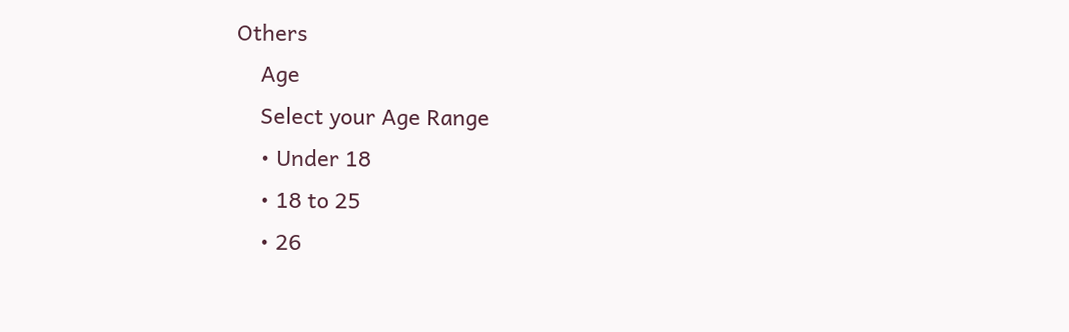Others
    Age
    Select your Age Range
    • Under 18
    • 18 to 25
    • 26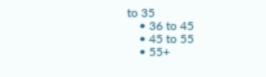to 35
    • 36 to 45
    • 45 to 55
    • 55+